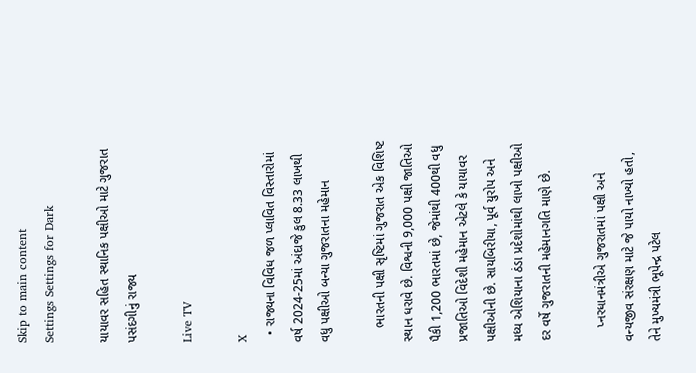Skip to main content
Settings Settings for Dark

યાયાવર સહિત સ્થાનિક પક્ષીઓ માટે ગુજરાત પસંદગીનું રાજ્ય

Live TV

X
  • રાજ્યના વિવિધ જળ પ્લાવિત વિસ્તારોમાં વર્ષ 2024-25માં અંદાજે કુલ 8.33 લાખથી વધુ પક્ષીઓ બન્યા ગુજરાતના મહેમાન

    ભારતની પક્ષી સૃષ્ટિમાં ગુજરાત એક વિશિષ્ટ સ્થાન ધરાવે છે. વિશ્વની 9,000 પક્ષી જાતિઓ પૈકી 1,200 ભારતમાં છે, જેમાંથી 400થી વધુ પ્રજાતિઓ વિદેશી મહેમાન એટલે કે યાયાવર પક્ષીઓની છે. સાયબિરીયા, પૂર્વ યુરોપ અને મધ્ય એશિયાના ઠંડા પ્રદેશોમાંથી લાખો પક્ષીઓ દર વર્ષે ગુજરાતની મહેમાનગતિ માણે છે.

    પ્નરધાનમંત્રીએ ગુજરાતમાં પક્ષી અને વન્યજીવ સંરક્ષણ માટે જે પાયો નાખ્યો હતો, તેને મુખ્યમંત્રી ભૂપેન્દ્ર પટેલ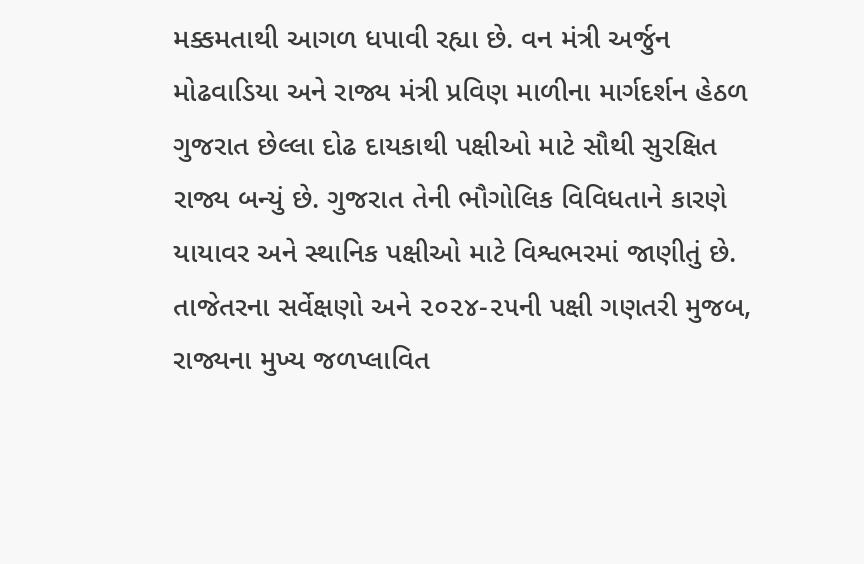મક્કમતાથી આગળ ધપાવી રહ્યા છે. વન મંત્રી અર્જુન મોઢવાડિયા અને રાજ્ય મંત્રી પ્રવિણ માળીના માર્ગદર્શન હેઠળ ગુજરાત છેલ્લા દોઢ દાયકાથી પક્ષીઓ માટે સૌથી સુરક્ષિત રાજ્ય બન્યું છે. ગુજરાત તેની ભૌગોલિક વિવિધતાને કારણે યાયાવર અને સ્થાનિક પક્ષીઓ માટે વિશ્વભરમાં જાણીતું છે. તાજેતરના સર્વેક્ષણો અને ૨૦૨૪-૨૫ની પક્ષી ગણતરી મુજબ, રાજ્યના મુખ્ય જળપ્લાવિત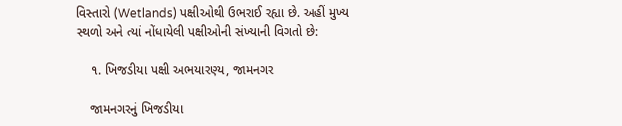વિસ્તારો (Wetlands) પક્ષીઓથી ઉભરાઈ રહ્યા છે. અહીં મુખ્ય સ્થળો અને ત્યાં નોંધાયેલી પક્ષીઓની સંખ્યાની વિગતો છે:

    ૧. ખિજડીયા પક્ષી અભયારણ્ય, જામનગર

    જામનગરનું ખિજડીયા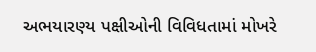અભયારણ્ય પક્ષીઓની વિવિધતામાં મોખરે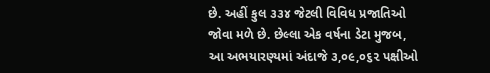છે. અહીં કુલ ૩૩૪ જેટલી વિવિધ પ્રજાતિઓ જોવા મળે છે. છેલ્લા એક વર્ષના ડેટા મુજબ, આ અભયારણ્યમાં અંદાજે ૩,૦૯,૦૬૨ પક્ષીઓ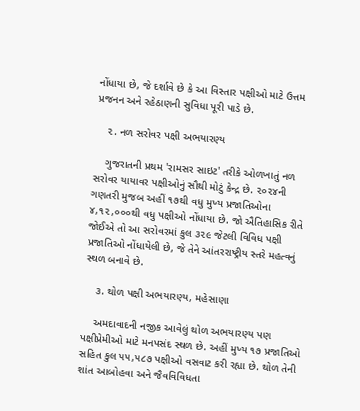નોંધાયા છે, જે દર્શાવે છે કે આ વિસ્તાર પક્ષીઓ માટે ઉત્તમ પ્રજનન અને રહેઠાણની સુવિધા પૂરી પાડે છે.

    ૨. નળ સરોવર પક્ષી અભયારણ્ય

    ગુજરાતની પ્રથમ 'રામસર સાઇટ' તરીકે ઓળખાતું નળ સરોવર યાયાવર પક્ષીઓનું સૌથી મોટું કેન્દ્ર છે. ૨૦૨૪ની ગણતરી મુજબ અહીં ૧૭થી વધુ મુખ્ય પ્રજાતિઓના ૪,૧૨,૦૦૦થી વધુ પક્ષીઓ નોંધાયા છે. જો ઐતિહાસિક રીતે જોઈએ તો આ સરોવરમાં કુલ ૩૨૯ જેટલી વિવિધ પક્ષી પ્રજાતિઓ નોંધાયેલી છે, જે તેને આંતરરાષ્ટ્રીય સ્તરે મહત્વનું સ્થળ બનાવે છે.

    ૩. થોળ પક્ષી અભયારણ્ય, મહેસાણા

    અમદાવાદની નજીક આવેલું થોળ અભયારણ્ય પણ પક્ષીપ્રેમીઓ માટે મનપસંદ સ્થળ છે. અહીં મુખ્ય ૧૭ પ્રજાતિઓ સહિત કુલ ૫૫,૫૮૭ પક્ષીઓ વસવાટ કરી રહ્યા છે. થોળ તેની શાંત આબોહવા અને જૈવવિવિધતા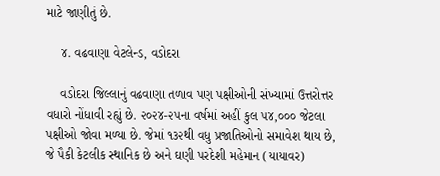માટે જાણીતું છે.

    ૪. વઢવાણા વેટલેન્ડ, વડોદરા

    વડોદરા જિલ્લાનું વઢવાણા તળાવ પણ પક્ષીઓની સંખ્યામાં ઉત્તરોત્તર વધારો નોંધાવી રહ્યું છે. ૨૦૨૪-૨૫ના વર્ષમાં અહીં કુલ ૫૪,૦૦૦ જેટલા પક્ષીઓ જોવા મળ્યા છે. જેમાં ૧૩૨થી વધુ પ્રજાતિઓનો સમાવેશ થાય છે, જે પૈકી કેટલીક સ્થાનિક છે અને ઘણી પરદેશી મહેમાન (યાયાવર)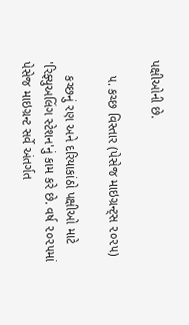પક્ષીઓની છે.

    ૫. કચ્છ વિસ્તાર (પેસેજ માઇગ્રન્ટ્સ ૨૦૨૫)

    કચ્છનું રણ અને દરિયાકાંઠો પક્ષીઓ માટે 'રિફ્યુઅલિંગ સ્ટેશન'નું કામ કરે છે. વર્ષ ૨૦૨૫માં પેસેજ માઇગ્રન્ટ સર્વે અંતર્ગત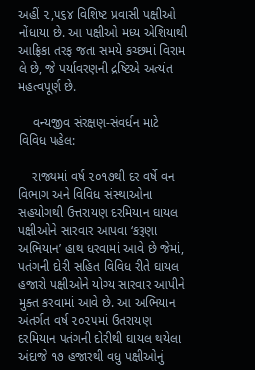અહીં ૨,૫૬૪ વિશિષ્ટ પ્રવાસી પક્ષીઓ નોંધાયા છે. આ પક્ષીઓ મધ્ય એશિયાથી આફ્રિકા તરફ જતા સમયે કચ્છમાં વિરામ લે છે, જે પર્યાવરણની દ્રષ્ટિએ અત્યંત મહત્વપૂર્ણ છે.

    વન્યજીવ સંરક્ષણ-સંવર્ધન માટે વિવિધ પહેલ:

    રાજ્યમાં વર્ષ ૨૦૧૭થી દર વર્ષે વન વિભાગ અને વિવિધ સંસ્થાઓના સહયોગથી ઉત્તરાયણ દરમિયાન ઘાયલ પક્ષીઓને સારવાર આપવા ‘કરૂણા અભિયાન’ હાથ ધરવામાં આવે છે જેમાં, પતંગની દોરી સહિત વિવિધ રીતે ઘાયલ હજારો પક્ષીઓને યોગ્ય સારવાર આપીને મુક્ત કરવામાં આવે છે. આ અભિયાન અંતર્ગત વર્ષ ૨૦૨૫માં ઉતરાયણ દરમિયાન પતંગની દોરીથી ઘાયલ થયેલા અંદાજે ૧૭ હજારથી વધુ પક્ષીઓનું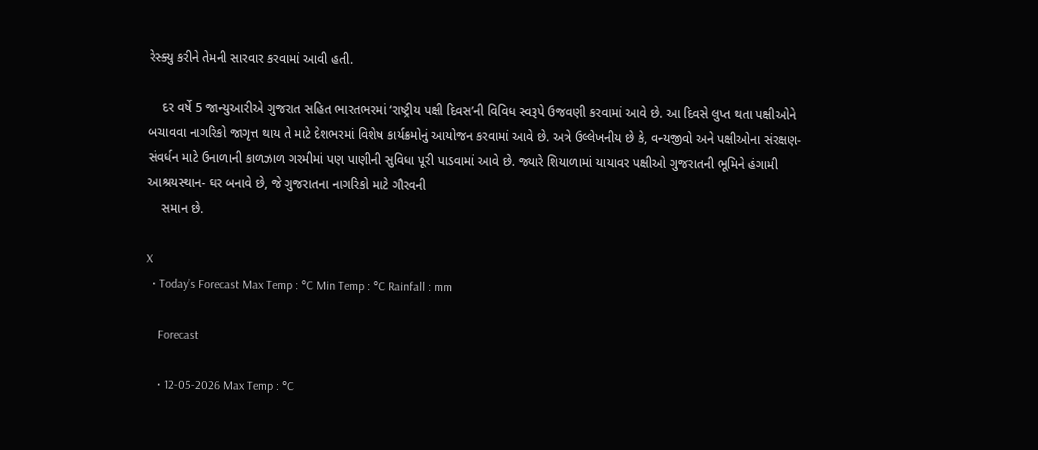રેસ્ક્યુ કરીને તેમની સારવાર કરવામાં આવી હતી.

    દર વર્ષે 5 જાન્યુઆરીએ ગુજરાત સહિત ભારતભરમાં ‘રાષ્ટ્રીય પક્ષી દિવસ’ની વિવિધ સ્વરૂપે ઉજવણી કરવામાં આવે છે. આ દિવસે લુપ્ત થતા પક્ષીઓને બચાવવા નાગરિકો જાગૃત્ત થાય તે માટે દેશભરમાં વિશેષ કાર્યક્રમોનું આયોજન કરવામાં આવે છે. અત્રે ઉલ્લેખનીય છે કે, વન્યજીવો અને પક્ષીઓના સંરક્ષણ-સંવર્ધન માટે ઉનાળાની કાળઝાળ ગરમીમાં પણ પાણીની સુવિધા પૂરી પાડવામાં આવે છે. જ્યારે શિયાળામાં યાયાવર પક્ષીઓ ગુજરાતની ભૂમિને હંગામી આશ્રયસ્થાન- ઘર બનાવે છે, જે ગુજરાતના નાગરિકો માટે ગૌરવની
    સમાન છે.

X
  • Today’s Forecast Max Temp : °C Min Temp : °C Rainfall : mm

    Forecast

    • 12-05-2026 Max Temp : °C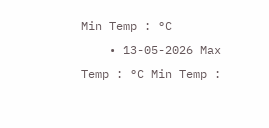Min Temp : °C
    • 13-05-2026 Max Temp : °C Min Temp :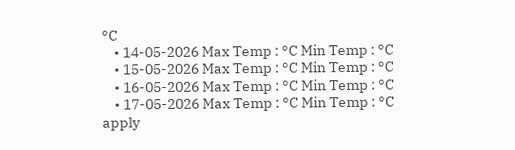°C
    • 14-05-2026 Max Temp : °C Min Temp : °C
    • 15-05-2026 Max Temp : °C Min Temp : °C
    • 16-05-2026 Max Temp : °C Min Temp : °C
    • 17-05-2026 Max Temp : °C Min Temp : °C
apply